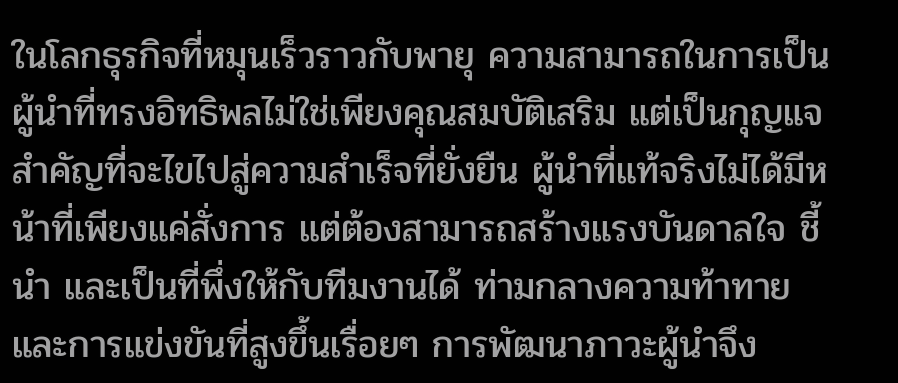ในโลกธุรกิจที่หมุนเร็วราวกับพายุ ความสามารถในการเป็นผู้นำที่ทรงอิทธิพลไม่ใช่เพียงคุณสมบัติเสริม แต่เป็นกุญแจสำคัญที่จะไขไปสู่ความสำเร็จที่ยั่งยืน ผู้นำที่แท้จริงไม่ได้มีหน้าที่เพียงแค่สั่งการ แต่ต้องสามารถสร้างแรงบันดาลใจ ชี้นำ และเป็นที่พึ่งให้กับทีมงานได้ ท่ามกลางความท้าทายและการแข่งขันที่สูงขึ้นเรื่อยๆ การพัฒนาภาวะผู้นำจึง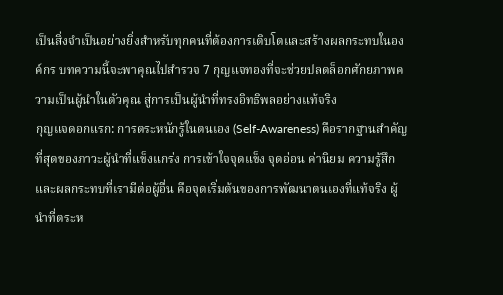เป็นสิ่งจำเป็นอย่างยิ่งสำหรับทุกคนที่ต้องการเติบโตและสร้างผลกระทบในองค์กร บทความนี้จะพาคุณไปสำรวจ 7 กุญแจทองที่จะช่วยปลดล็อกศักยภาพความเป็นผู้นำในตัวคุณ สู่การเป็นผู้นำที่ทรงอิทธิพลอย่างแท้จริง
กุญแจดอกแรก: การตระหนักรู้ในตนเอง (Self-Awareness) คือรากฐานสำคัญที่สุดของภาวะผู้นำที่แข็งแกร่ง การเข้าใจจุดแข็ง จุดอ่อน ค่านิยม ความรู้สึก และผลกระทบที่เรามีต่อผู้อื่น คือจุดเริ่มต้นของการพัฒนาตนเองที่แท้จริง ผู้นำที่ตระห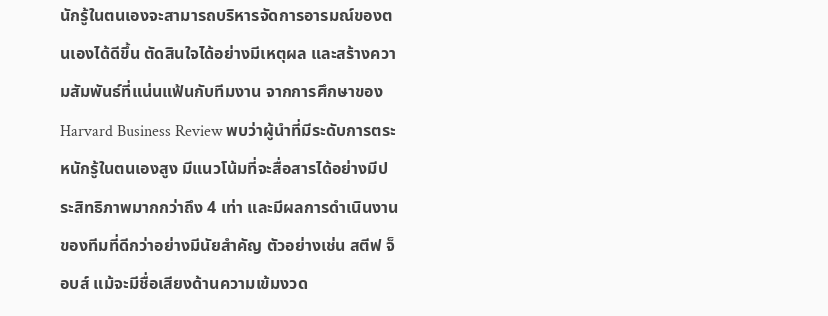นักรู้ในตนเองจะสามารถบริหารจัดการอารมณ์ของตนเองได้ดีขึ้น ตัดสินใจได้อย่างมีเหตุผล และสร้างความสัมพันธ์ที่แน่นแฟ้นกับทีมงาน จากการศึกษาของ Harvard Business Review พบว่าผู้นำที่มีระดับการตระหนักรู้ในตนเองสูง มีแนวโน้มที่จะสื่อสารได้อย่างมีประสิทธิภาพมากกว่าถึง 4 เท่า และมีผลการดำเนินงานของทีมที่ดีกว่าอย่างมีนัยสำคัญ ตัวอย่างเช่น สตีฟ จ็อบส์ แม้จะมีชื่อเสียงด้านความเข้มงวด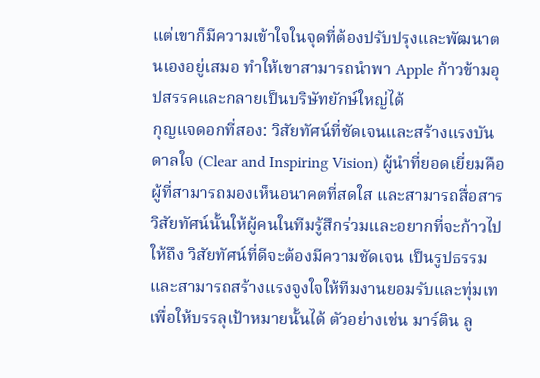แต่เขาก็มีความเข้าใจในจุดที่ต้องปรับปรุงและพัฒนาตนเองอยู่เสมอ ทำให้เขาสามารถนำพา Apple ก้าวข้ามอุปสรรคและกลายเป็นบริษัทยักษ์ใหญ่ได้
กุญแจดอกที่สอง: วิสัยทัศน์ที่ชัดเจนและสร้างแรงบันดาลใจ (Clear and Inspiring Vision) ผู้นำที่ยอดเยี่ยมคือผู้ที่สามารถมองเห็นอนาคตที่สดใส และสามารถสื่อสารวิสัยทัศน์นั้นให้ผู้คนในทีมรู้สึกร่วมและอยากที่จะก้าวไปให้ถึง วิสัยทัศน์ที่ดีจะต้องมีความชัดเจน เป็นรูปธรรม และสามารถสร้างแรงจูงใจให้ทีมงานยอมรับและทุ่มเทเพื่อให้บรรลุเป้าหมายนั้นได้ ตัวอย่างเช่น มาร์ติน ลู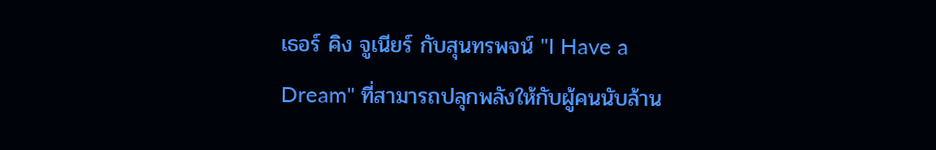เธอร์ คิง จูเนียร์ กับสุนทรพจน์ "I Have a Dream" ที่สามารถปลุกพลังให้กับผู้คนนับล้าน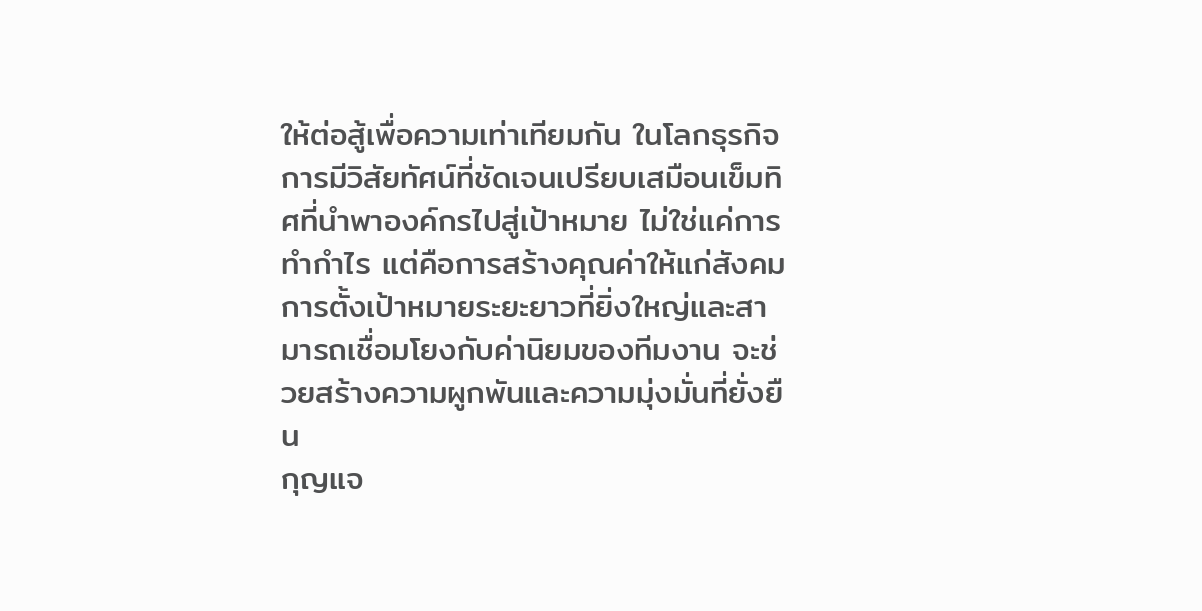ให้ต่อสู้เพื่อความเท่าเทียมกัน ในโลกธุรกิจ การมีวิสัยทัศน์ที่ชัดเจนเปรียบเสมือนเข็มทิศที่นำพาองค์กรไปสู่เป้าหมาย ไม่ใช่แค่การทำกำไร แต่คือการสร้างคุณค่าให้แก่สังคม การตั้งเป้าหมายระยะยาวที่ยิ่งใหญ่และสามารถเชื่อมโยงกับค่านิยมของทีมงาน จะช่วยสร้างความผูกพันและความมุ่งมั่นที่ยั่งยืน
กุญแจ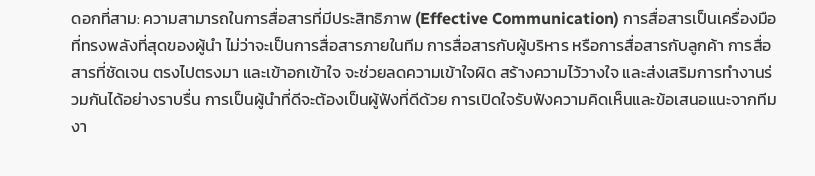ดอกที่สาม: ความสามารถในการสื่อสารที่มีประสิทธิภาพ (Effective Communication) การสื่อสารเป็นเครื่องมือที่ทรงพลังที่สุดของผู้นำ ไม่ว่าจะเป็นการสื่อสารภายในทีม การสื่อสารกับผู้บริหาร หรือการสื่อสารกับลูกค้า การสื่อสารที่ชัดเจน ตรงไปตรงมา และเข้าอกเข้าใจ จะช่วยลดความเข้าใจผิด สร้างความไว้วางใจ และส่งเสริมการทำงานร่วมกันได้อย่างราบรื่น การเป็นผู้นำที่ดีจะต้องเป็นผู้ฟังที่ดีด้วย การเปิดใจรับฟังความคิดเห็นและข้อเสนอแนะจากทีมงา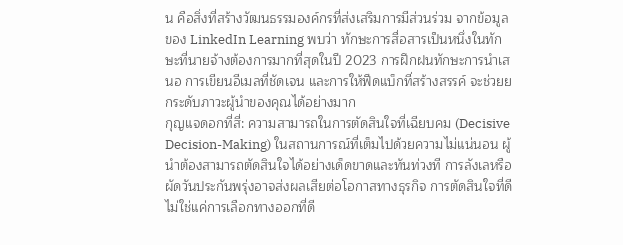น คือสิ่งที่สร้างวัฒนธรรมองค์กรที่ส่งเสริมการมีส่วนร่วม จากข้อมูลของ LinkedIn Learning พบว่า ทักษะการสื่อสารเป็นหนึ่งในทักษะที่นายจ้างต้องการมากที่สุดในปี 2023 การฝึกฝนทักษะการนำเสนอ การเขียนอีเมลที่ชัดเจน และการให้ฟีดแบ็กที่สร้างสรรค์ จะช่วยยกระดับภาวะผู้นำของคุณได้อย่างมาก
กุญแจดอกที่สี่: ความสามารถในการตัดสินใจที่เฉียบคม (Decisive Decision-Making) ในสถานการณ์ที่เต็มไปด้วยความไม่แน่นอน ผู้นำต้องสามารถตัดสินใจได้อย่างเด็ดขาดและทันท่วงที การลังเลหรือผัดวันประกันพรุ่งอาจส่งผลเสียต่อโอกาสทางธุรกิจ การตัดสินใจที่ดีไม่ใช่แค่การเลือกทางออกที่ดี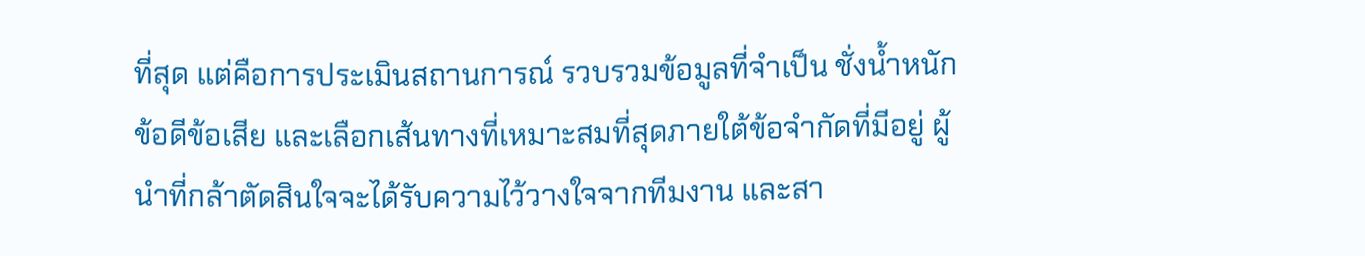ที่สุด แต่คือการประเมินสถานการณ์ รวบรวมข้อมูลที่จำเป็น ชั่งน้ำหนักข้อดีข้อเสีย และเลือกเส้นทางที่เหมาะสมที่สุดภายใต้ข้อจำกัดที่มีอยู่ ผู้นำที่กล้าตัดสินใจจะได้รับความไว้วางใจจากทีมงาน และสา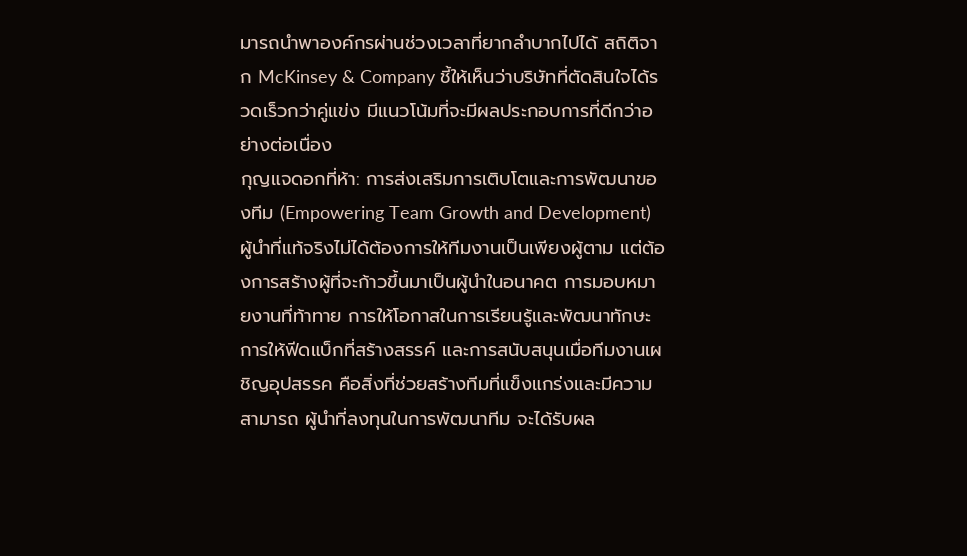มารถนำพาองค์กรผ่านช่วงเวลาที่ยากลำบากไปได้ สถิติจาก McKinsey & Company ชี้ให้เห็นว่าบริษัทที่ตัดสินใจได้รวดเร็วกว่าคู่แข่ง มีแนวโน้มที่จะมีผลประกอบการที่ดีกว่าอย่างต่อเนื่อง
กุญแจดอกที่ห้า: การส่งเสริมการเติบโตและการพัฒนาของทีม (Empowering Team Growth and Development) ผู้นำที่แท้จริงไม่ได้ต้องการให้ทีมงานเป็นเพียงผู้ตาม แต่ต้องการสร้างผู้ที่จะก้าวขึ้นมาเป็นผู้นำในอนาคต การมอบหมายงานที่ท้าทาย การให้โอกาสในการเรียนรู้และพัฒนาทักษะ การให้ฟีดแบ็กที่สร้างสรรค์ และการสนับสนุนเมื่อทีมงานเผชิญอุปสรรค คือสิ่งที่ช่วยสร้างทีมที่แข็งแกร่งและมีความสามารถ ผู้นำที่ลงทุนในการพัฒนาทีม จะได้รับผล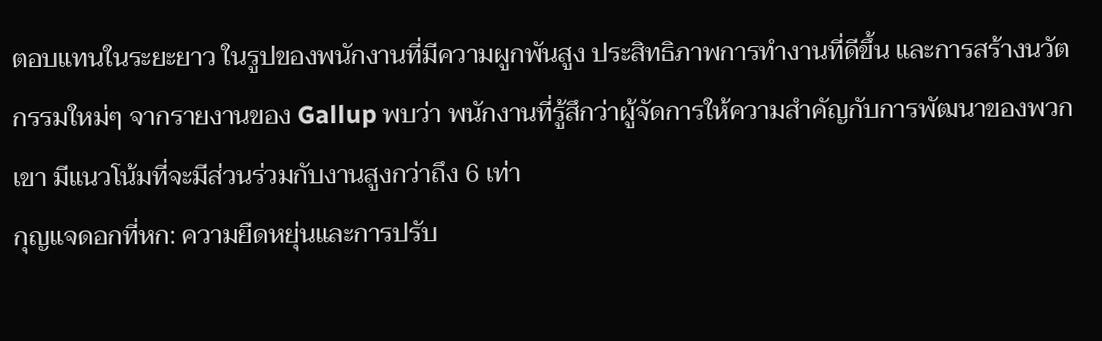ตอบแทนในระยะยาว ในรูปของพนักงานที่มีความผูกพันสูง ประสิทธิภาพการทำงานที่ดีขึ้น และการสร้างนวัตกรรมใหม่ๆ จากรายงานของ Gallup พบว่า พนักงานที่รู้สึกว่าผู้จัดการให้ความสำคัญกับการพัฒนาของพวกเขา มีแนวโน้มที่จะมีส่วนร่วมกับงานสูงกว่าถึง 6 เท่า
กุญแจดอกที่หก: ความยืดหยุ่นและการปรับ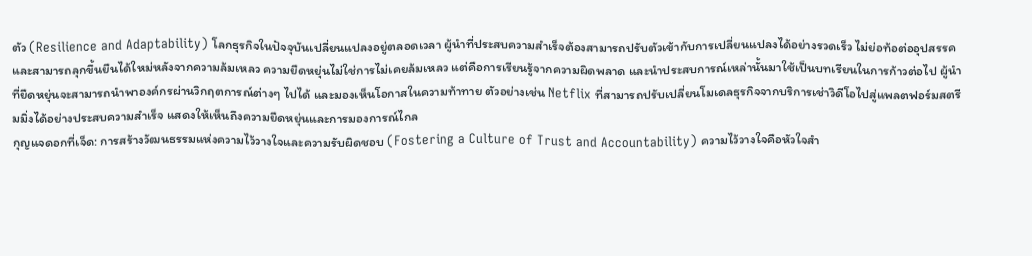ตัว (Resilience and Adaptability) โลกธุรกิจในปัจจุบันเปลี่ยนแปลงอยู่ตลอดเวลา ผู้นำที่ประสบความสำเร็จต้องสามารถปรับตัวเข้ากับการเปลี่ยนแปลงได้อย่างรวดเร็ว ไม่ย่อท้อต่ออุปสรรค และสามารถลุกขึ้นยืนได้ใหม่หลังจากความล้มเหลว ความยืดหยุ่นไม่ใช่การไม่เคยล้มเหลว แต่คือการเรียนรู้จากความผิดพลาด และนำประสบการณ์เหล่านั้นมาใช้เป็นบทเรียนในการก้าวต่อไป ผู้นำที่ยืดหยุ่นจะสามารถนำพาองค์กรผ่านวิกฤตการณ์ต่างๆ ไปได้ และมองเห็นโอกาสในความท้าทาย ตัวอย่างเช่น Netflix ที่สามารถปรับเปลี่ยนโมเดลธุรกิจจากบริการเช่าวิดีโอไปสู่แพลตฟอร์มสตรีมมิ่งได้อย่างประสบความสำเร็จ แสดงให้เห็นถึงความยืดหยุ่นและการมองการณ์ไกล
กุญแจดอกที่เจ็ด: การสร้างวัฒนธรรมแห่งความไว้วางใจและความรับผิดชอบ (Fostering a Culture of Trust and Accountability) ความไว้วางใจคือหัวใจสำ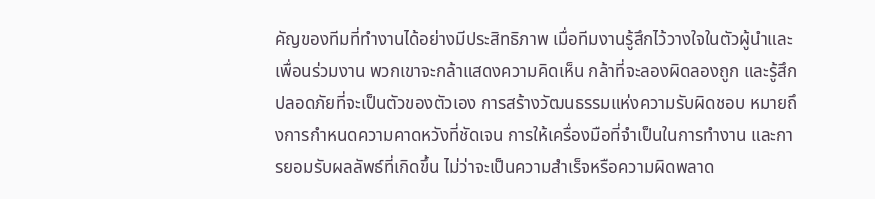คัญของทีมที่ทำงานได้อย่างมีประสิทธิภาพ เมื่อทีมงานรู้สึกไว้วางใจในตัวผู้นำและเพื่อนร่วมงาน พวกเขาจะกล้าแสดงความคิดเห็น กล้าที่จะลองผิดลองถูก และรู้สึกปลอดภัยที่จะเป็นตัวของตัวเอง การสร้างวัฒนธรรมแห่งความรับผิดชอบ หมายถึงการกำหนดความคาดหวังที่ชัดเจน การให้เครื่องมือที่จำเป็นในการทำงาน และการยอมรับผลลัพธ์ที่เกิดขึ้น ไม่ว่าจะเป็นความสำเร็จหรือความผิดพลาด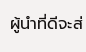ผู้นำที่ดีจะส่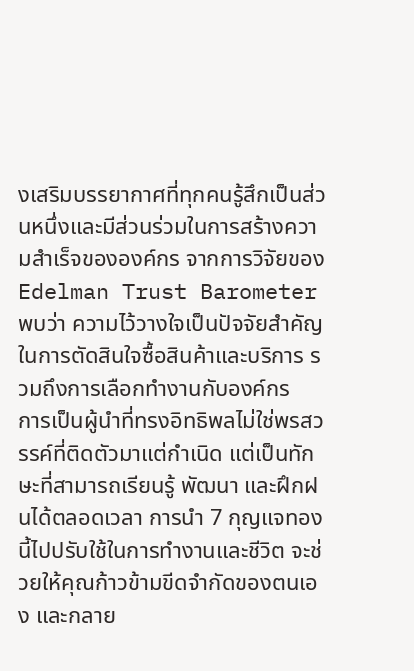งเสริมบรรยากาศที่ทุกคนรู้สึกเป็นส่วนหนึ่งและมีส่วนร่วมในการสร้างความสำเร็จขององค์กร จากการวิจัยของ Edelman Trust Barometer พบว่า ความไว้วางใจเป็นปัจจัยสำคัญในการตัดสินใจซื้อสินค้าและบริการ รวมถึงการเลือกทำงานกับองค์กร
การเป็นผู้นำที่ทรงอิทธิพลไม่ใช่พรสวรรค์ที่ติดตัวมาแต่กำเนิด แต่เป็นทักษะที่สามารถเรียนรู้ พัฒนา และฝึกฝนได้ตลอดเวลา การนำ 7 กุญแจทองนี้ไปปรับใช้ในการทำงานและชีวิต จะช่วยให้คุณก้าวข้ามขีดจำกัดของตนเอง และกลาย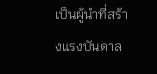เป็นผู้นำที่สร้างแรงบันดาล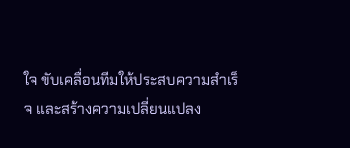ใจ ขับเคลื่อนทีมให้ประสบความสำเร็จ และสร้างความเปลี่ยนแปลง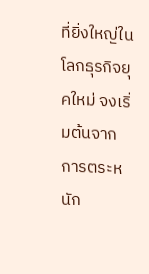ที่ยิ่งใหญ่ในโลกธุรกิจยุคใหม่ จงเริ่มต้นจากการตระหนัก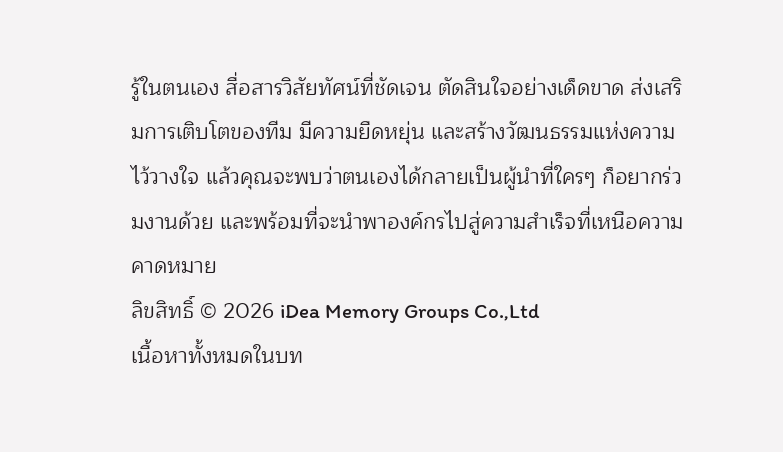รู้ในตนเอง สื่อสารวิสัยทัศน์ที่ชัดเจน ตัดสินใจอย่างเด็ดขาด ส่งเสริมการเติบโตของทีม มีความยืดหยุ่น และสร้างวัฒนธรรมแห่งความไว้วางใจ แล้วคุณจะพบว่าตนเองได้กลายเป็นผู้นำที่ใครๆ ก็อยากร่วมงานด้วย และพร้อมที่จะนำพาองค์กรไปสู่ความสำเร็จที่เหนือความคาดหมาย
ลิขสิทธิ์ © 2026 iDea Memory Groups Co.,Ltd
เนื้อหาทั้งหมดในบท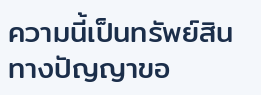ความนี้เป็นทรัพย์สินทางปัญญาขอ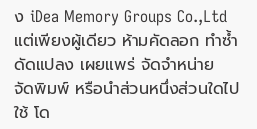ง iDea Memory Groups Co.,Ltd แต่เพียงผู้เดียว ห้ามคัดลอก ทำซ้ำ ดัดแปลง เผยแพร่ จัดจำหน่าย จัดพิมพ์ หรือนำส่วนหนึ่งส่วนใดไปใช้ โด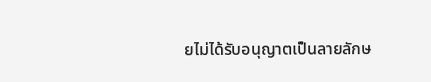ยไม่ได้รับอนุญาตเป็นลายลักษ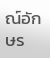ณ์อักษร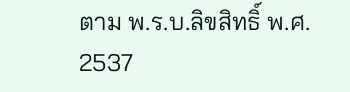ตาม พ.ร.บ.ลิขสิทธิ์ พ.ศ. 2537